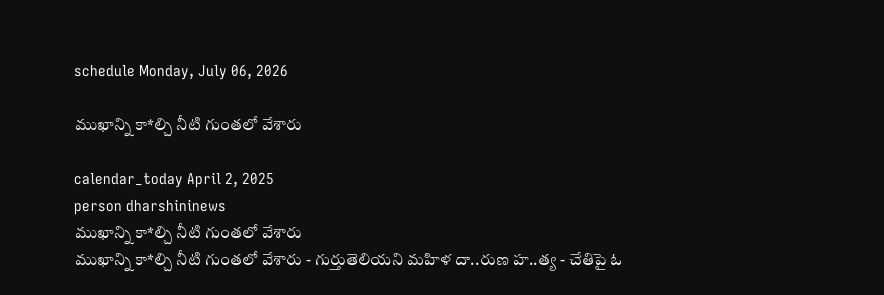schedule Monday, July 06, 2026

ముఖాన్ని కా*ల్చి నీటి గుంతలో వేశారు

calendar_today April 2, 2025
person dharshininews
ముఖాన్ని కా*ల్చి నీటి గుంతలో వేశారు
ముఖాన్ని కా*ల్చి నీటి గుంతలో వేశారు - గుర్తుతెలియని మహిళ దా..రుణ హ..త్య - చేతిపై ఓ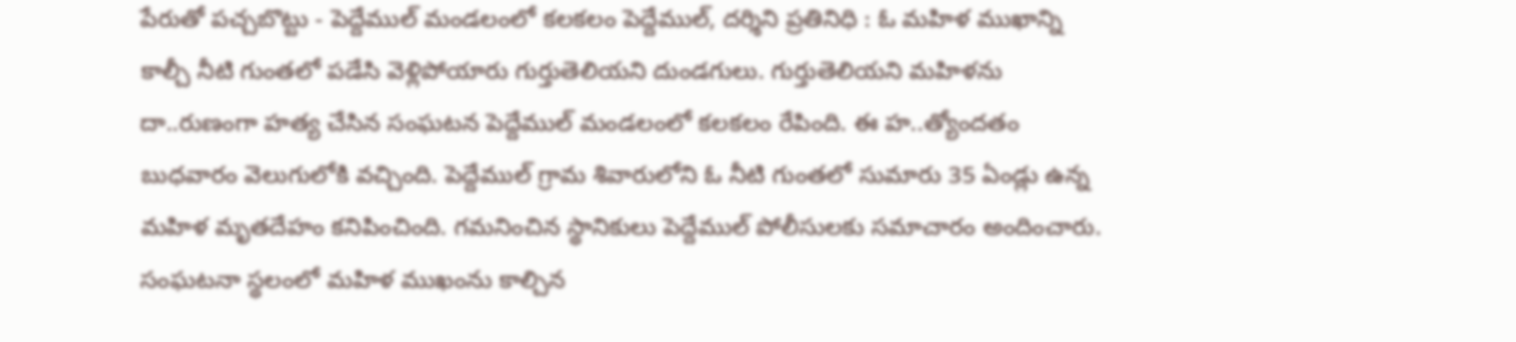పేరుతో పచ్చబొట్టు - పెద్దేముల్ మండలంలో కలకలం పెద్దేముల్, దర్శిని ప్రతినిధి : ఓ మహిళ ముఖాన్ని కాల్చీ నీటి గుంతలో పడేసి వెళ్లిపోయారు గుర్తుతెలియని దుండగులు. గుర్తుతెలియని మహిళను దా..రుణంగా హత్య చేసిన సంఘటన పెద్దేముల్ మండలంలో కలకలం రేపింది. ఈ హ..త్యోందతం బుధవారం వెలుగులోకి వచ్చింది. పెద్దేముల్ గ్రామ శివారులోని ఓ నీటి గుంతలో సుమారు 35 ఏండ్లు ఉన్న మహిళ మృతదేహం కనిపించింది. గమనించిన స్థానికులు పెద్దేముల్ పోలీసులకు సమాచారం అందించారు. సంఘటనా స్థలంలో మహిళ ముఖంను కాల్చిన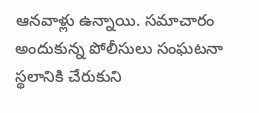ఆనవాళ్లు ఉన్నాయి. సమాచారం అందుకున్న పోలీసులు సంఘటనా స్థలానికి చేరుకుని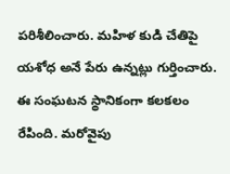పరిశీలించారు. మహిళ కుడి చేతిపై యశోధ అనే పేరు ఉన్నట్లు గుర్తించారు. ఈ సంఘటన స్థానికంగా కలకలం రేపింది. మరోవైపు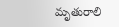మృతురాలి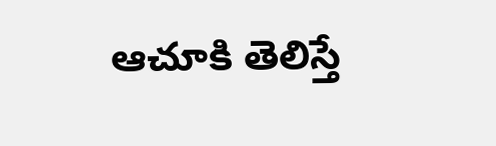ఆచూకి తెలిస్తే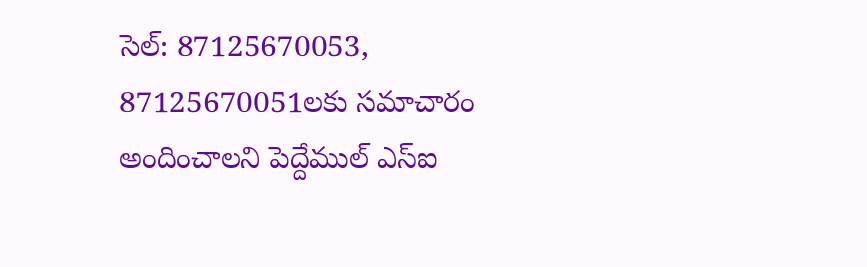సెల్: 87125670053, 87125670051లకు సమాచారం అందించాలని పెద్దేముల్ ఎస్ఐ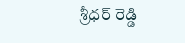శ్రీధర్ రెడ్డి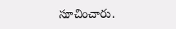సూచించారు.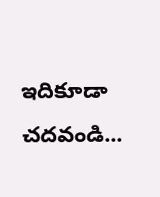ఇదికూడా చదవండి...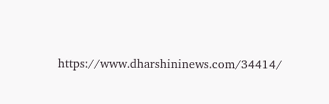https://www.dharshininews.com/34414/